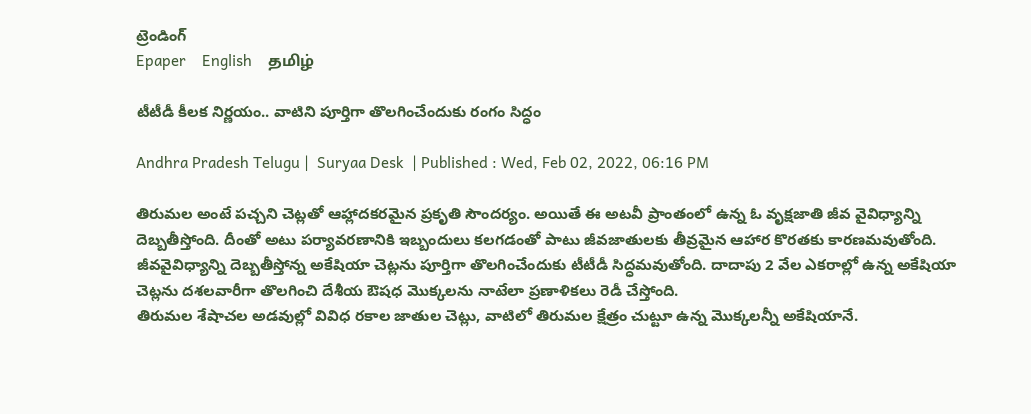ట్రెండింగ్
Epaper    English    தமிழ்

టీటీడీ కీలక నిర్ణయం.. వాటిని పూర్తిగా తొలగించేందుకు రంగం సిద్ధం

Andhra Pradesh Telugu |  Suryaa Desk  | Published : Wed, Feb 02, 2022, 06:16 PM

తిరుమల అంటే పచ్చని చెట్లతో ఆహ్లాదకరమైన ప్రకృతి సౌందర్యం. అయితే ఈ అటవీ ప్రాంతంలో ఉన్న ఓ వృక్షజాతి జీవ వైవిధ్యాన్ని దెబ్బతీస్తోంది. దీంతో అటు పర్యావరణానికి ఇబ్బందులు కలగడంతో పాటు జీవజాతులకు తీవ్రమైన ఆహార కొరతకు కారణమవుతోంది. జీవవైవిధ్యాన్ని దెబ్బతీస్తోన్న అకేషియా చెట్లను పూర్తిగా తొలగించేందుకు టీటీడీ సిద్ధమవుతోంది. దాదాపు 2 వేల ఎకరాల్లో ఉన్న అకేషియా చెట్లను దశలవారీగా తొలగించి దేశీయ ఔషధ మొక్కలను నాటేలా ప్రణాళికలు రెడీ చేస్తోంది.
తిరుమల శేషాచల అడవుల్లో వివిధ రకాల జాతుల చెట్లు, వాటిలో తిరుమల క్షేత్రం చుట్టూ ఉన్న మొక్కలన్నీ అకేషియానే.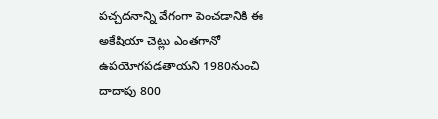పచ్చదనాన్ని వేగంగా పెంచడానికి ఈ అకేషియా చెట్లు ఎంతగానో ఉపయోగపడతాయని 1980నుంచి దాదాపు 800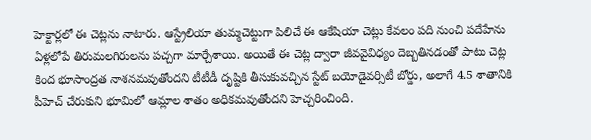హెక్టార్లలో ఈ చెట్లను నాటారు. ఆస్ట్రేలియా తుమ్మచెట్టుగా పిలిచే ఈ ఆకేషియా చెట్లు కేవలం పది నుంచి పదేహేను ఏళ్లలోపే తిరుమలగిరులను పచ్చగా మార్చేశాయి. అయితే ఈ చెట్ల ద్వారా జీవవైవిధ్యం దెబ్బతినడంతో పాటు చెట్ల కింద భూసాంద్రత నాశనమవుతోందని టీటీడీ దృష్టికి తీసుకువచ్చిన స్టేట్‌ బయోడైవర్సిటీ బోర్డు, అలాగే 4.5 శాతానికి పీహెచ్‌ చేరుకుని భూమిలో ఆమ్లాల శాతం అధికమవుతోందని హెచ్చరించింది.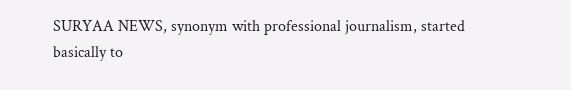SURYAA NEWS, synonym with professional journalism, started basically to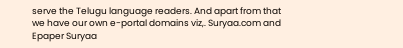serve the Telugu language readers. And apart from that we have our own e-portal domains viz,. Suryaa.com and Epaper Suryaa